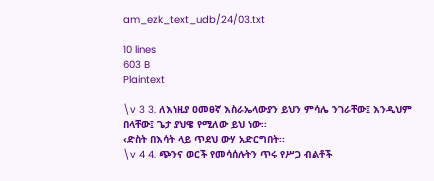am_ezk_text_udb/24/03.txt

10 lines
603 B
Plaintext

\v 3 3. ለእነዚያ ዐመፀኛ እስራኤላውያን ይህን ምሳሌ ንገራቸው፤ እንዲህም በላቸው፤ ጌታ ያህዌ የሚለው ይህ ነው፡፡
‹ድስት በእሳት ላይ ጥደህ ውሃ አድርግበት፡፡
\v 4 4. ጭንና ወርች የመሳሰሉትን ጥሩ የሥጋ ብልቶች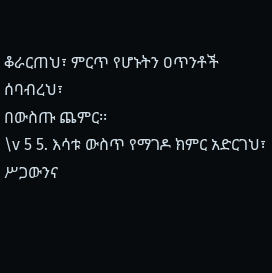ቆራርጠህ፣ ምርጥ የሆኑትን ዐጥንቶች ሰባብረህ፣
በውስጡ ጨምር፡፡
\v 5 5. እሳቱ ውስጥ የማገዶ ክምር አድርገህ፣
ሥጋውንና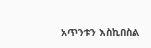አጥንቱን እስኪበስል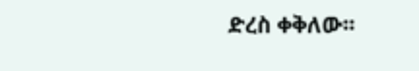ድረስ ቀቅለው፡፡